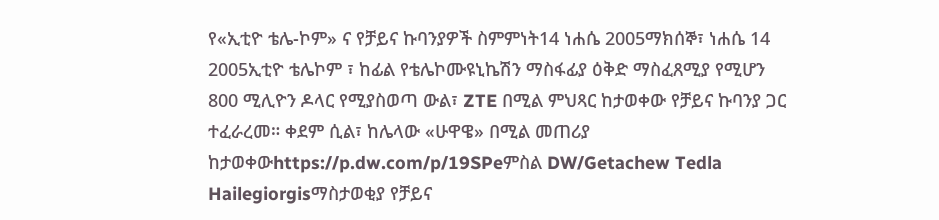የ«ኢቲዮ ቴሌ-ኮም» ና የቻይና ኩባንያዎች ስምምነት14 ነሐሴ 2005ማክሰኞ፣ ነሐሴ 14 2005ኢቲዮ ቴሌኮም ፣ ከፊል የቴሌኮሙዩኒኬሽን ማስፋፊያ ዕቅድ ማስፈጸሚያ የሚሆን 800 ሚሊዮን ዶላር የሚያስወጣ ውል፣ ZTE በሚል ምህጻር ከታወቀው የቻይና ኩባንያ ጋር ተፈራረመ። ቀደም ሲል፣ ከሌላው «ሁዋዌ» በሚል መጠሪያ ከታወቀውhttps://p.dw.com/p/19SPeምስል DW/Getachew Tedla Hailegiorgisማስታወቂያ የቻይና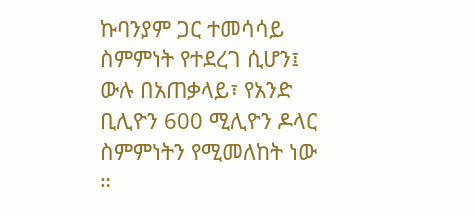ኩባንያም ጋር ተመሳሳይ ስምምነት የተደረገ ሲሆን፤ ውሉ በአጠቃላይ፣ የአንድ ቢሊዮን 600 ሚሊዮን ዶላር ስምምነትን የሚመለከት ነው ።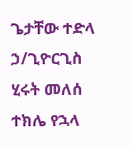ጌታቸው ተድላ ኃ/ጊዮርጊስ ሂሩት መለሰ ተክሌ የኋላ